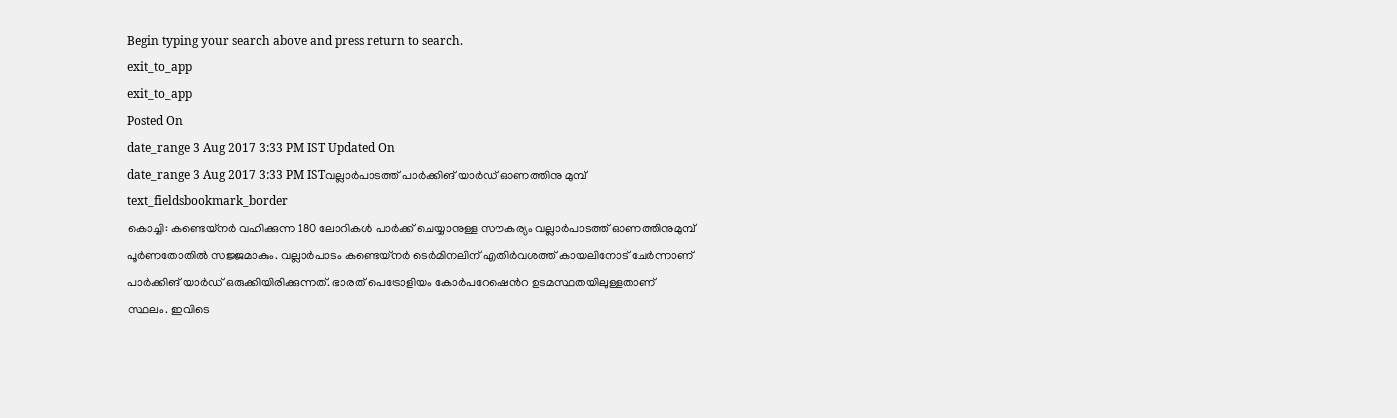Begin typing your search above and press return to search.
exit_to_app
exit_to_app
Posted On
date_range 3 Aug 2017 3:33 PM IST Updated On
date_range 3 Aug 2017 3:33 PM ISTവല്ലാർപാടത്ത് പാർക്കിങ് യാർഡ് ഓണത്തിനു മുമ്പ്
text_fieldsbookmark_border
കൊച്ചി: കണ്ടെയ്നർ വഹിക്കുന്ന 180 ലോറികൾ പാർക്ക് ചെയ്യാനുള്ള സൗകര്യം വല്ലാർപാടത്ത് ഓണത്തിനുമുമ്പ് പൂർണതോതിൽ സജ്ജമാകും. വല്ലാർപാടം കണ്ടെയ്നർ ടെർമിനലിന് എതിർവശത്ത് കായലിനോട് ചേർന്നാണ് പാർക്കിങ് യാർഡ് ഒരുക്കിയിരിക്കുന്നത്. ഭാരത് പെട്രോളിയം കോർപറേഷെൻറ ഉടമസ്ഥതയിലുള്ളതാണ് സ്ഥലം. ഇവിടെ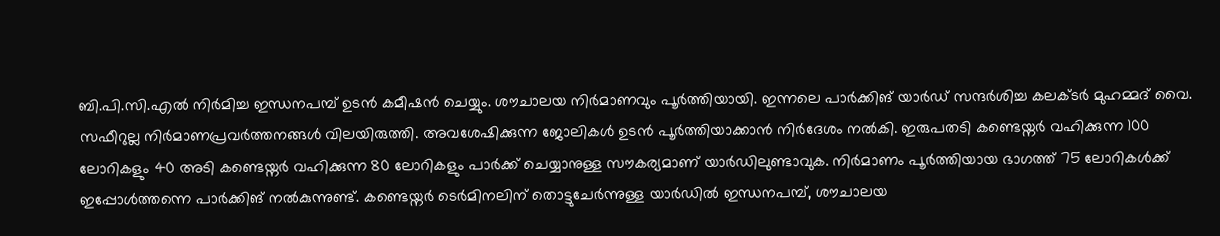ബി.പി.സി.എൽ നിർമിച്ച ഇന്ധനപമ്പ് ഉടൻ കമീഷൻ ചെയ്യും. ശൗചാലയ നിർമാണവും പൂർത്തിയായി. ഇന്നലെ പാർക്കിങ് യാർഡ് സന്ദർശിച്ച കലക്ടർ മുഹമ്മദ് വൈ. സഫീറുല്ല നിർമാണപ്രവർത്തനങ്ങൾ വിലയിരുത്തി. അവശേഷിക്കുന്ന ജോലികൾ ഉടൻ പൂർത്തിയാക്കാൻ നിർദേശം നൽകി. ഇരുപതടി കണ്ടെയ്നർ വഹിക്കുന്ന 100 ലോറികളും 40 അടി കണ്ടെയ്നർ വഹിക്കുന്ന 80 ലോറികളും പാർക്ക് ചെയ്യാനുള്ള സൗകര്യമാണ് യാർഡിലുണ്ടാവുക. നിർമാണം പൂർത്തിയായ ഭാഗത്ത് 75 ലോറികൾക്ക് ഇപ്പോൾത്തന്നെ പാർക്കിങ് നൽകുന്നുണ്ട്. കണ്ടെയ്നർ ടെർമിനലിന് തൊട്ടുചേർന്നുള്ള യാർഡിൽ ഇന്ധനപമ്പ്, ശൗചാലയ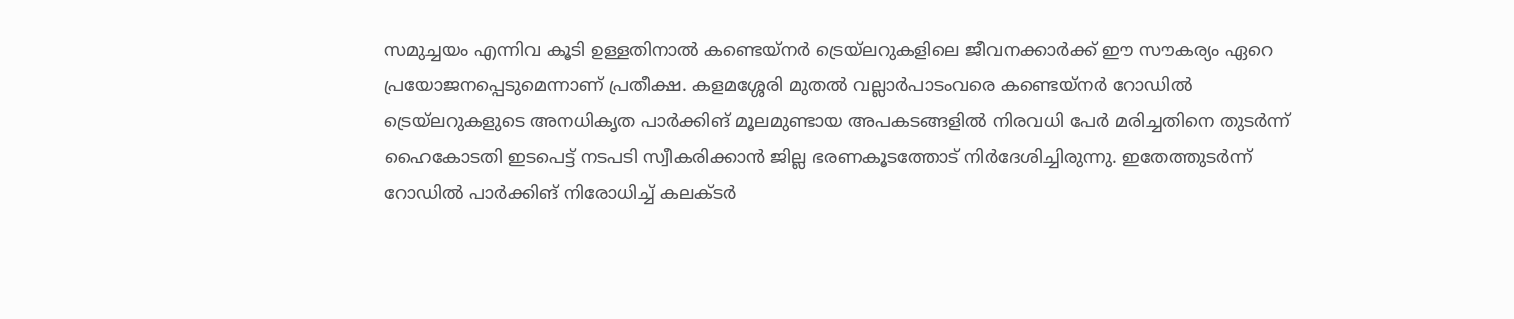സമുച്ചയം എന്നിവ കൂടി ഉള്ളതിനാൽ കണ്ടെയ്നർ ട്രെയ്ലറുകളിലെ ജീവനക്കാർക്ക് ഈ സൗകര്യം ഏറെ പ്രയോജനപ്പെടുമെന്നാണ് പ്രതീക്ഷ. കളമശ്ശേരി മുതൽ വല്ലാർപാടംവരെ കണ്ടെയ്നർ റോഡിൽ ട്രെയ്ലറുകളുടെ അനധികൃത പാർക്കിങ് മൂലമുണ്ടായ അപകടങ്ങളിൽ നിരവധി പേർ മരിച്ചതിനെ തുടർന്ന് ഹൈകോടതി ഇടപെട്ട് നടപടി സ്വീകരിക്കാൻ ജില്ല ഭരണകൂടത്തോട് നിർദേശിച്ചിരുന്നു. ഇതേത്തുടർന്ന് റോഡിൽ പാർക്കിങ് നിരോധിച്ച് കലക്ടർ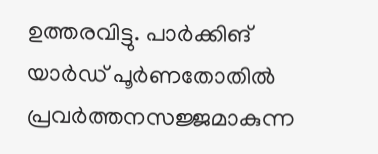ഉത്തരവിട്ടു. പാർക്കിങ് യാർഡ് പൂർണതോതിൽ പ്രവർത്തനസജ്ജമാകുന്ന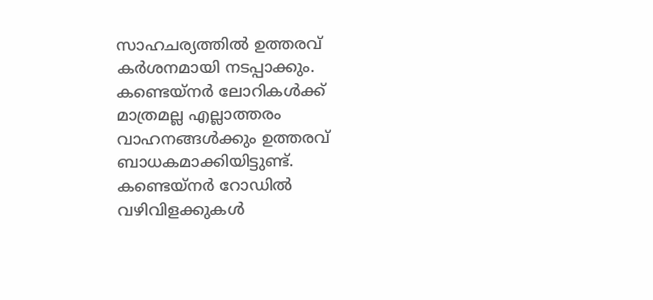സാഹചര്യത്തിൽ ഉത്തരവ് കർശനമായി നടപ്പാക്കും. കണ്ടെയ്നർ ലോറികൾക്ക് മാത്രമല്ല എല്ലാത്തരം വാഹനങ്ങൾക്കും ഉത്തരവ് ബാധകമാക്കിയിട്ടുണ്ട്. കണ്ടെയ്നർ റോഡിൽ വഴിവിളക്കുകൾ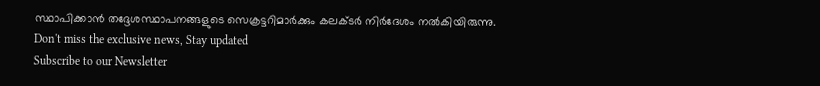സ്ഥാപിക്കാൻ തദ്ദേശസ്ഥാപനങ്ങളുടെ സെക്രട്ടറിമാർക്കും കലക്ടർ നിർദേശം നൽകിയിരുന്നു.
Don't miss the exclusive news, Stay updated
Subscribe to our Newsletter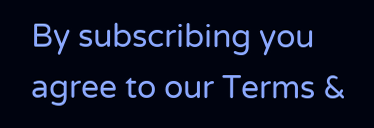By subscribing you agree to our Terms &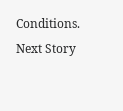Conditions.
Next Story